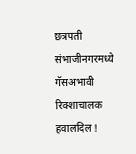छत्रपती संभाजीनगरमध्ये गॅसअभावी रिक्शाचालक हवालदिल !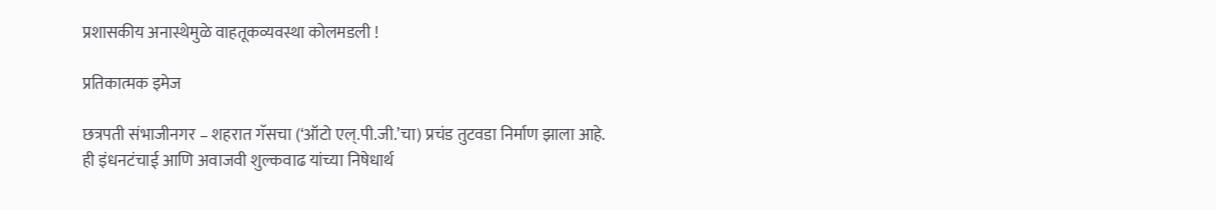प्रशासकीय अनास्थेमुळे वाहतूकव्यवस्था कोलमडली !

प्रतिकात्मक इमेज

छत्रपती संभाजीनगर – शहरात गॅसचा (‘ऑटो एल्.पी.जी.’चा) प्रचंड तुटवडा निर्माण झाला आहे. ही इंधनटंचाई आणि अवाजवी शुल्कवाढ यांच्या निषेधार्थ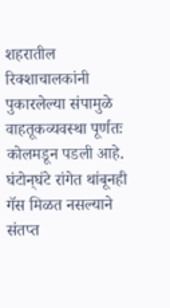शहरातील रिक्शाचालकांनी पुकारलेल्या संपामुळे वाहतूकव्यवस्था पूर्णतः कोलमडून पडली आहे. घंटोन्‌घंटे रांगेत थांबूनही गॅस मिळत नसल्याने संतप्त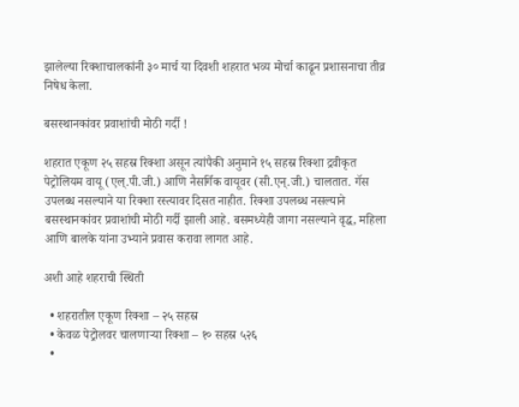झालेल्या रिक्शाचालकांनी ३० मार्च या दिवशी शहरात भव्य मोर्चा काढून प्रशासनाचा तीव्र निषेध केला.

बसस्थानकांवर प्रवाशांची मोठी गर्दी !

शहरात एकूण २५ सहस्र रिक्शा असून त्यांपैकी अनुमाने १५ सहस्र रिक्शा द्रवीकृत पेट्रोलियम वायू (एल्.पी.जी.) आणि नैसर्गिक वायूवर (सी.एन्.जी.) चालतात. गॅस उपलब्ध नसल्याने या रिक्शा रस्त्यावर दिसत नाहीत. रिक्शा उपलब्ध नसल्याने बसस्थानकांवर प्रवाशांची मोठी गर्दी झाली आहे. बसमध्येही जागा नसल्याने वृद्ध, महिला आणि बालके यांना उभ्याने प्रवास करावा लागत आहे.

अशी आहे शहराची स्थिती

  • शहरातील एकूण रिक्शा – २५ सहस्र
  • केवळ पेट्रोलवर चालणार्‍या रिक्शा – १० सहस्र ५२६
  •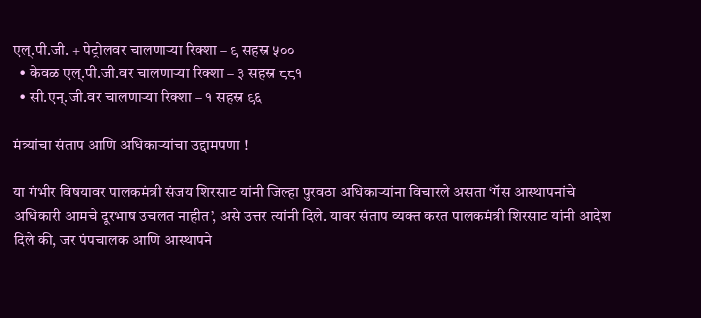एल्.पी.जी. + पेट्रोलवर चालणार्‍या रिक्शा – ९ सहस्र ५००
  • केवळ एल्.पी.जी.वर चालणार्‍या रिक्शा – ३ सहस्र ८८१
  • सी.एन्.जी.वर चालणार्‍या रिक्शा – १ सहस्र ९६

मंत्र्यांचा संताप आणि अधिकार्‍यांचा उद्दामपणा !

या गंभीर विषयावर पालकमंत्री संजय शिरसाट यांनी जिल्हा पुरवठा अधिकार्‍यांना विचारले असता ‘गॅस आस्थापनांचे अधिकारी आमचे दूरभाष उचलत नाहीत’, असे उत्तर त्यांनी दिले. यावर संताप व्यक्त करत पालकमंत्री शिरसाट यांनी आदेश दिले की, जर पंपचालक आणि आस्थापने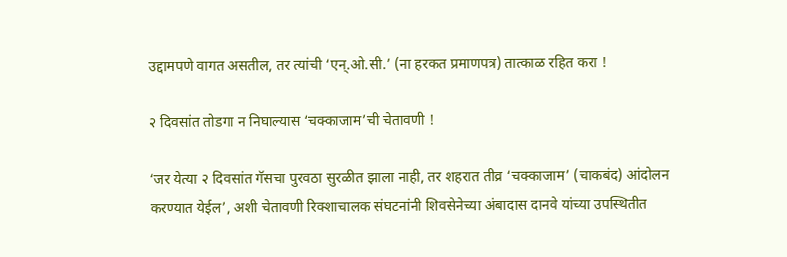उद्दामपणे वागत असतील, तर त्यांची ‘एन्.ओ.सी.’ (ना हरकत प्रमाणपत्र) तात्काळ रहित करा !

२ दिवसांत तोडगा न निघाल्यास ‘चक्काजाम’ची चेतावणी !

‘जर येत्या २ दिवसांत गॅसचा पुरवठा सुरळीत झाला नाही, तर शहरात तीव्र ‘चक्काजाम’ (चाकबंद) आंदोलन करण्यात येईल’, अशी चेतावणी रिक्शाचालक संघटनांनी शिवसेनेच्या अंबादास दानवे यांच्या उपस्थितीत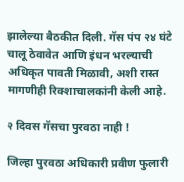झालेल्या बैठकीत दिली. गॅस पंप २४ घंटे चालू ठेवावेत आणि इंधन भरल्याची अधिकृत पावती मिळावी, अशी रास्त मागणीही रिक्शाचालकांनी केली आहे.

२ दिवस गॅसचा पुरवठा नाही !

जिल्हा पुरवठा अधिकारी प्रवीण फुलारी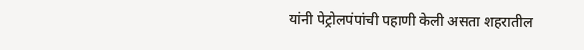यांनी पेट्रोलपंपांची पहाणी केली असता शहरातील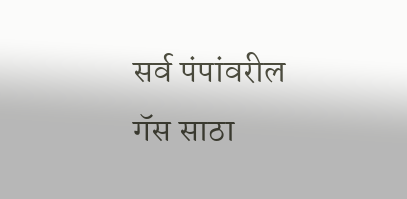सर्व पंपांवरील गॅस साठा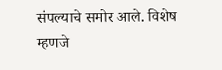संपल्याचे समोर आले. विशेष म्हणजे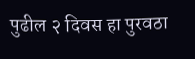पुढील २ दिवस हा पुरवठा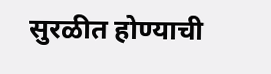सुरळीत होण्याची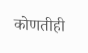कोणतीही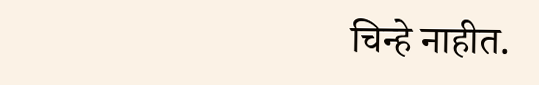चिन्हे नाहीत.